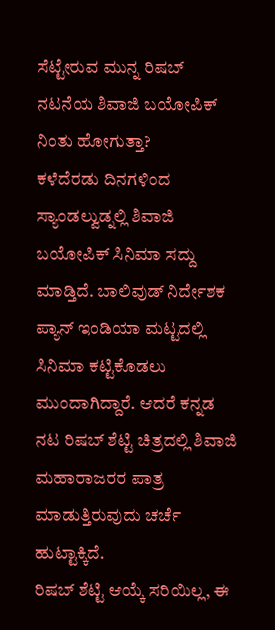ಸೆಟ್ಟೇರುವ ಮುನ್ನ ರಿಷಬ್ ನಟನೆಯ ಶಿವಾಜಿ ಬಯೋಪಿಕ್ ನಿಂತು ಹೋಗುತ್ತಾ?
ಕಳೆದೆರಡು ದಿನಗಳಿಂದ ಸ್ಯಾಂಡಲ್ವುಡ್ನಲ್ಲಿ ಶಿವಾಜಿ ಬಯೋಪಿಕ್ ಸಿನಿಮಾ ಸದ್ದು ಮಾಡ್ತಿದೆ. ಬಾಲಿವುಡ್ ನಿರ್ದೇಶಕ ಪ್ಯಾನ್ ಇಂಡಿಯಾ ಮಟ್ಟದಲ್ಲಿ ಸಿನಿಮಾ ಕಟ್ಟಿಕೊಡಲು ಮುಂದಾಗಿದ್ದಾರೆ. ಆದರೆ ಕನ್ನಡ ನಟ ರಿಷಬ್ ಶೆಟ್ಟಿ ಚಿತ್ರದಲ್ಲಿ ಶಿವಾಜಿ ಮಹಾರಾಜರರ ಪಾತ್ರ ಮಾಡುತ್ತಿರುವುದು ಚರ್ಚೆ ಹುಟ್ಟಾಕ್ಕಿದೆ.
ರಿಷಬ್ ಶೆಟ್ಟಿ ಆಯ್ಕೆ ಸರಿಯಿಲ್ಲ, ಈ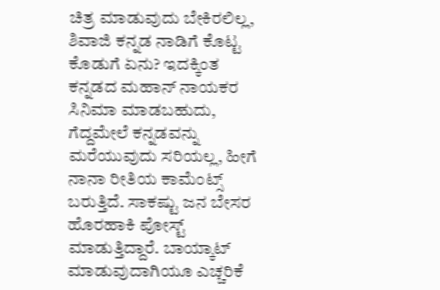ಚಿತ್ರ ಮಾಡುವುದು ಬೇಕಿರಲಿಲ್ಲ, ಶಿವಾಜಿ ಕನ್ನಡ ನಾಡಿಗೆ ಕೊಟ್ಟ ಕೊಡುಗೆ ಏನು? ಇದಕ್ಕಿಂತ ಕನ್ನಡದ ಮಹಾನ್ ನಾಯಕರ ಸಿನಿಮಾ ಮಾಡಬಹುದು, ಗೆದ್ದಮೇಲೆ ಕನ್ನಡವನ್ನು ಮರೆಯುವುದು ಸರಿಯಲ್ಲ, ಹೀಗೆ ನಾನಾ ರೀತಿಯ ಕಾಮೆಂಟ್ಸ್ ಬರುತ್ತಿದೆ. ಸಾಕಷ್ಟು ಜನ ಬೇಸರ ಹೊರಹಾಕಿ ಪೋಸ್ಟ್ ಮಾಡುತ್ತಿದ್ದಾರೆ. ಬಾಯ್ಕಾಟ್ ಮಾಡುವುದಾಗಿಯೂ ಎಚ್ಚರಿಕೆ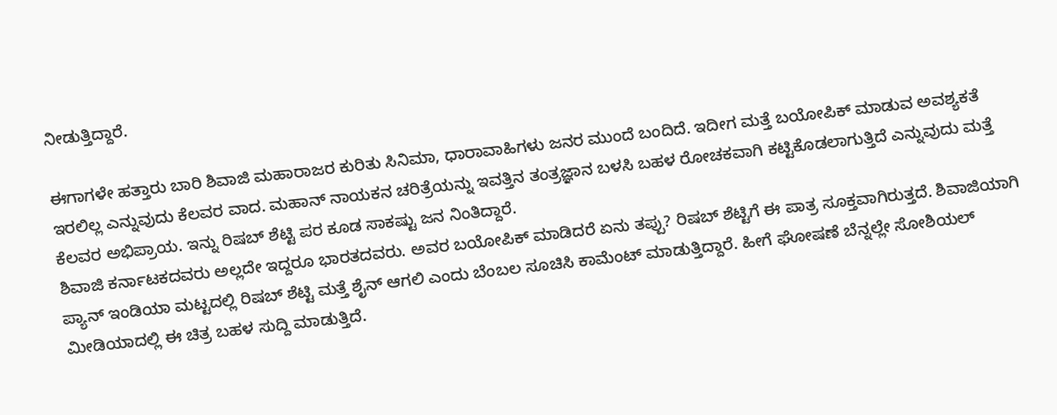ನೀಡುತ್ತಿದ್ದಾರೆ.

ಈಗಾಗಳೇ ಹತ್ತಾರು ಬಾರಿ ಶಿವಾಜಿ ಮಹಾರಾಜರ ಕುರಿತು ಸಿನಿಮಾ, ಧಾರಾವಾಹಿಗಳು ಜನರ ಮುಂದೆ ಬಂದಿದೆ. ಇದೀಗ ಮತ್ತೆ ಬಯೋಪಿಕ್ ಮಾಡುವ ಅವಶ್ಯಕತೆ ಇರಲಿಲ್ಲ ಎನ್ನುವುದು ಕೆಲವರ ವಾದ. ಮಹಾನ್ ನಾಯಕನ ಚರಿತ್ರೆಯನ್ನು ಇವತ್ತಿನ ತಂತ್ರಜ್ಞಾನ ಬಳಸಿ ಬಹಳ ರೋಚಕವಾಗಿ ಕಟ್ಟಿಕೊಡಲಾಗುತ್ತಿದೆ ಎನ್ನುವುದು ಮತ್ತೆ ಕೆಲವರ ಅಭಿಪ್ರಾಯ. ಇನ್ನು ರಿಷಬ್ ಶೆಟ್ಟಿ ಪರ ಕೂಡ ಸಾಕಷ್ಟು ಜನ ನಿಂತಿದ್ದಾರೆ.
ಶಿವಾಜಿ ಕರ್ನಾಟಕದವರು ಅಲ್ಲದೇ ಇದ್ದರೂ ಭಾರತದವರು. ಅವರ ಬಯೋಪಿಕ್ ಮಾಡಿದರೆ ಏನು ತಪ್ಪು? ರಿಷಬ್ ಶೆಟ್ಟಿಗೆ ಈ ಪಾತ್ರ ಸೂಕ್ತವಾಗಿರುತ್ತದೆ. ಶಿವಾಜಿಯಾಗಿ ಪ್ಯಾನ್ ಇಂಡಿಯಾ ಮಟ್ಟದಲ್ಲಿ ರಿಷಬ್ ಶೆಟ್ಟಿ ಮತ್ತೆ ಶೈನ್ ಆಗಲಿ ಎಂದು ಬೆಂಬಲ ಸೂಚಿಸಿ ಕಾಮೆಂಟ್ ಮಾಡುತ್ತಿದ್ದಾರೆ. ಹೀಗೆ ಘೋಷಣೆ ಬೆನ್ನಲ್ಲೇ ಸೋಶಿಯಲ್ ಮೀಡಿಯಾದಲ್ಲಿ ಈ ಚಿತ್ರ ಬಹಳ ಸುದ್ದಿ ಮಾಡುತ್ತಿದೆ.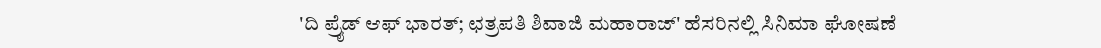'ದಿ ಪ್ರೈಡ್ ಆಫ್ ಭಾರತ್; ಛತ್ರಪತಿ ಶಿವಾಜಿ ಮಹಾರಾಜ್' ಹೆಸರಿನಲ್ಲಿ ಸಿನಿಮಾ ಘೋಷಣೆ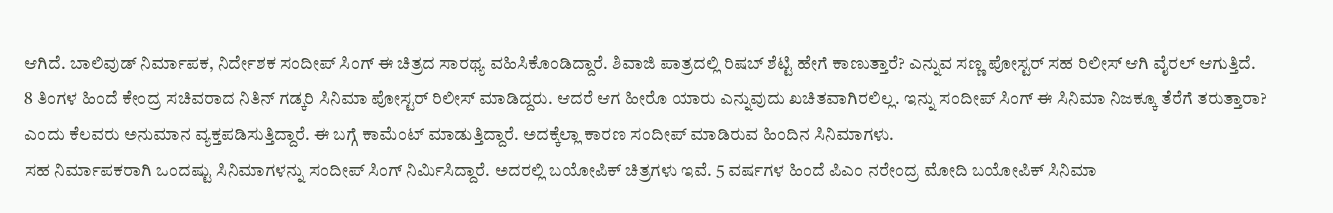ಆಗಿದೆ. ಬಾಲಿವುಡ್ ನಿರ್ಮಾಪಕ, ನಿರ್ದೇಶಕ ಸಂದೀಪ್ ಸಿಂಗ್ ಈ ಚಿತ್ರದ ಸಾರಥ್ಯ ವಹಿಸಿಕೊಂಡಿದ್ದಾರೆ. ಶಿವಾಜಿ ಪಾತ್ರದಲ್ಲಿ ರಿಷಬ್ ಶೆಟ್ಟಿ ಹೇಗೆ ಕಾಣುತ್ತಾರೆ? ಎನ್ನುವ ಸಣ್ಣ ಪೋಸ್ಟರ್ ಸಹ ರಿಲೀಸ್ ಆಗಿ ವೈರಲ್ ಆಗುತ್ತಿದೆ.
8 ತಿಂಗಳ ಹಿಂದೆ ಕೇಂದ್ರ ಸಚಿವರಾದ ನಿತಿನ್ ಗಡ್ಕರಿ ಸಿನಿಮಾ ಪೋಸ್ಟರ್ ರಿಲೀಸ್ ಮಾಡಿದ್ದರು. ಆದರೆ ಆಗ ಹೀರೊ ಯಾರು ಎನ್ನುವುದು ಖಚಿತವಾಗಿರಲಿಲ್ಲ. ಇನ್ನು ಸಂದೀಪ್ ಸಿಂಗ್ ಈ ಸಿನಿಮಾ ನಿಜಕ್ಕೂ ತೆರೆಗೆ ತರುತ್ತಾರಾ? ಎಂದು ಕೆಲವರು ಅನುಮಾನ ವ್ಯಕ್ತಪಡಿಸುತ್ತಿದ್ದಾರೆ. ಈ ಬಗ್ಗೆ ಕಾಮೆಂಟ್ ಮಾಡುತ್ತಿದ್ದಾರೆ. ಅದಕ್ಕೆಲ್ಲಾ ಕಾರಣ ಸಂದೀಪ್ ಮಾಡಿರುವ ಹಿಂದಿನ ಸಿನಿಮಾಗಳು.
ಸಹ ನಿರ್ಮಾಪಕರಾಗಿ ಒಂದಷ್ಟು ಸಿನಿಮಾಗಳನ್ನು ಸಂದೀಪ್ ಸಿಂಗ್ ನಿರ್ಮಿಸಿದ್ದಾರೆ. ಅದರಲ್ಲಿ ಬಯೋಪಿಕ್ ಚಿತ್ರಗಳು ಇವೆ. 5 ವರ್ಷಗಳ ಹಿಂದೆ ಪಿಎಂ ನರೇಂದ್ರ ಮೋದಿ ಬಯೋಪಿಕ್ ಸಿನಿಮಾ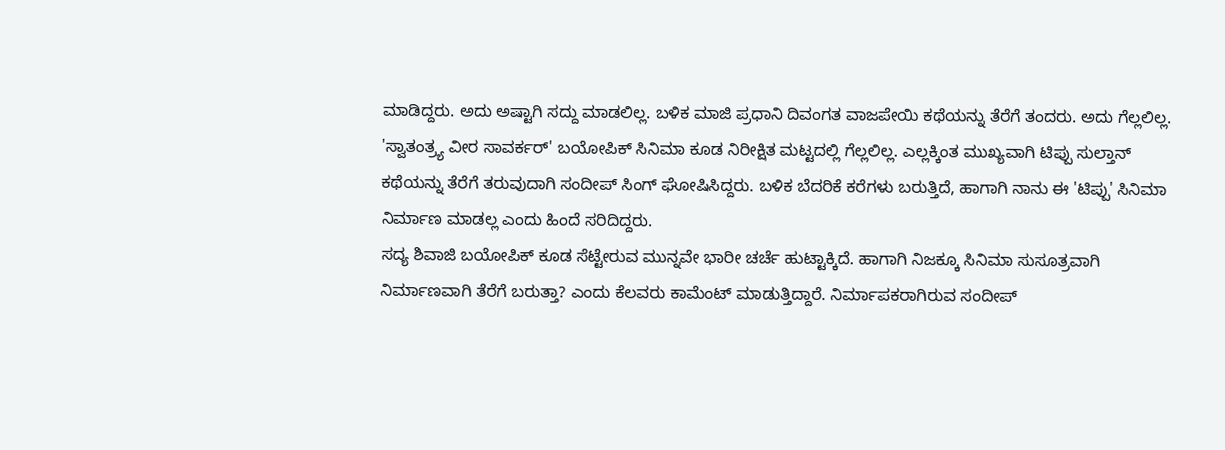ಮಾಡಿದ್ದರು. ಅದು ಅಷ್ಟಾಗಿ ಸದ್ದು ಮಾಡಲಿಲ್ಲ. ಬಳಿಕ ಮಾಜಿ ಪ್ರಧಾನಿ ದಿವಂಗತ ವಾಜಪೇಯಿ ಕಥೆಯನ್ನು ತೆರೆಗೆ ತಂದರು. ಅದು ಗೆಲ್ಲಲಿಲ್ಲ.
'ಸ್ವಾತಂತ್ರ್ಯ ವೀರ ಸಾವರ್ಕರ್' ಬಯೋಪಿಕ್ ಸಿನಿಮಾ ಕೂಡ ನಿರೀಕ್ಷಿತ ಮಟ್ಟದಲ್ಲಿ ಗೆಲ್ಲಲಿಲ್ಲ. ಎಲ್ಲಕ್ಕಿಂತ ಮುಖ್ಯವಾಗಿ ಟಿಪ್ಪು ಸುಲ್ತಾನ್ ಕಥೆಯನ್ನು ತೆರೆಗೆ ತರುವುದಾಗಿ ಸಂದೀಪ್ ಸಿಂಗ್ ಘೋಷಿಸಿದ್ದರು. ಬಳಿಕ ಬೆದರಿಕೆ ಕರೆಗಳು ಬರುತ್ತಿದೆ, ಹಾಗಾಗಿ ನಾನು ಈ 'ಟಿಪ್ಪು' ಸಿನಿಮಾ ನಿರ್ಮಾಣ ಮಾಡಲ್ಲ ಎಂದು ಹಿಂದೆ ಸರಿದಿದ್ದರು.
ಸದ್ಯ ಶಿವಾಜಿ ಬಯೋಪಿಕ್ ಕೂಡ ಸೆಟ್ಟೇರುವ ಮುನ್ನವೇ ಭಾರೀ ಚರ್ಚೆ ಹುಟ್ಟಾಕ್ಕಿದೆ. ಹಾಗಾಗಿ ನಿಜಕ್ಕೂ ಸಿನಿಮಾ ಸುಸೂತ್ರವಾಗಿ ನಿರ್ಮಾಣವಾಗಿ ತೆರೆಗೆ ಬರುತ್ತಾ? ಎಂದು ಕೆಲವರು ಕಾಮೆಂಟ್ ಮಾಡುತ್ತಿದ್ದಾರೆ. ನಿರ್ಮಾಪಕರಾಗಿರುವ ಸಂದೀಪ್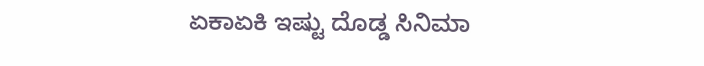ಏಕಾಏಕಿ ಇಷ್ಟು ದೊಡ್ಡ ಸಿನಿಮಾ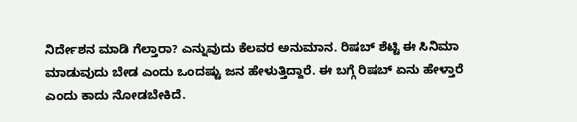ನಿರ್ದೇಶನ ಮಾಡಿ ಗೆಲ್ತಾರಾ? ಎನ್ನುವುದು ಕೆಲವರ ಅನುಮಾನ. ರಿಷಬ್ ಶೆಟ್ಟಿ ಈ ಸಿನಿಮಾ ಮಾಡುವುದು ಬೇಡ ಎಂದು ಒಂದಷ್ಟು ಜನ ಹೇಳುತ್ತಿದ್ದಾರೆ. ಈ ಬಗ್ಗೆ ರಿಷಬ್ ಏನು ಹೇಳ್ತಾರೆ ಎಂದು ಕಾದು ನೋಡಬೇಕಿದೆ.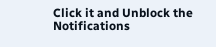Click it and Unblock the Notifications